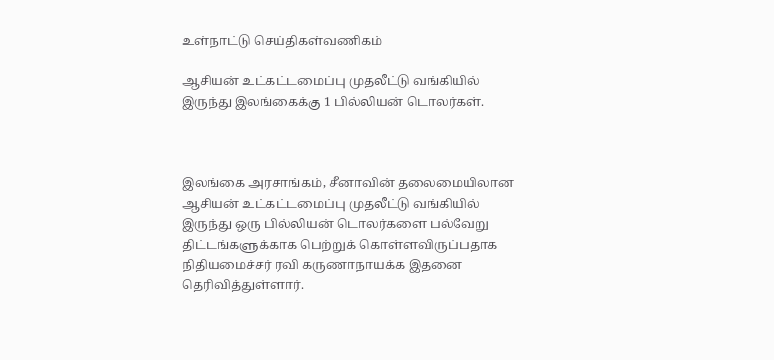உள்நாட்டு செய்திகள்வணிகம்

ஆசியன் உட்கட்டமைப்பு முதலீட்டு வங்கியில் இருந்து இலங்கைக்கு 1 பில்லியன் டொலர்கள்.



இலங்கை அரசாங்கம், சீனாவின் தலைமையிலான ஆசியன் உட்கட்டமைப்பு முதலீட்டு வங்கியில் இருந்து ஒரு பில்லியன் டொலர்களை பல்வேறு திட்டங்களுக்காக பெற்றுக் கொள்ளவிருப்பதாக நிதியமைச்சர் ரவி கருணாநாயக்க இதனை தெரிவித்துள்ளார்.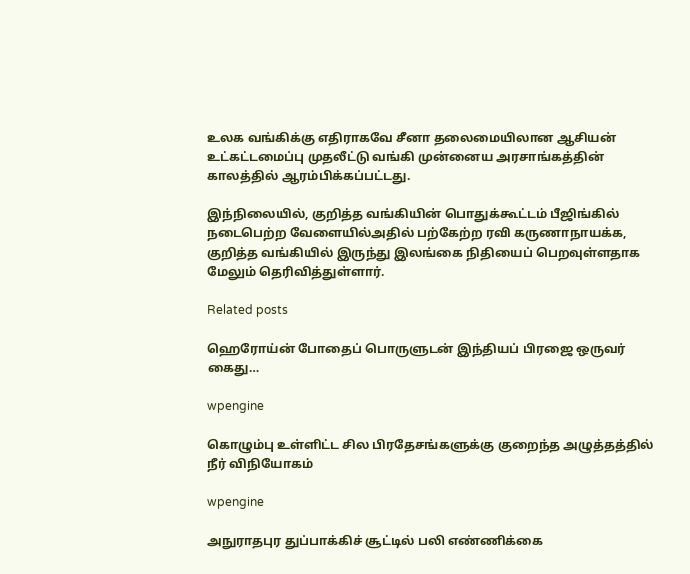உலக வங்கிக்கு எதிராகவே சீனா தலைமையிலான ஆசியன் உட்கட்டமைப்பு முதலீட்டு வங்கி முன்னைய அரசாங்கத்தின் காலத்தில் ஆரம்பிக்கப்பட்டது.

இந்நிலையில், குறித்த வங்கியின் பொதுக்கூட்டம் பீஜிங்கில் நடைபெற்ற வேளையில்அதில் பற்கேற்ற ரவி கருணாநாயக்க, குறித்த வங்கியில் இருந்து இலங்கை நிதியைப் பெறவுள்ளதாக மேலும் தெரிவித்துள்ளார்.

Related posts

ஹெரோய்ன் போதைப் பொருளுடன் இந்தியப் பிரஜை ஒருவர் கைது…

wpengine

கொழும்பு உள்ளிட்ட சில பிரதேசங்களுக்கு குறைந்த அழுத்தத்தில் நீர் விநியோகம்

wpengine

அநுராதபுர துப்பாக்கிச் சூட்டில் பலி எண்ணிக்கை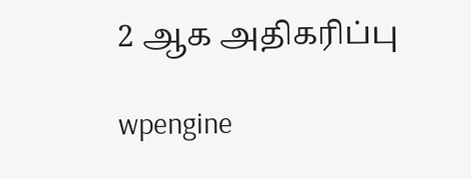2 ஆக அதிகரிப்பு

wpengine